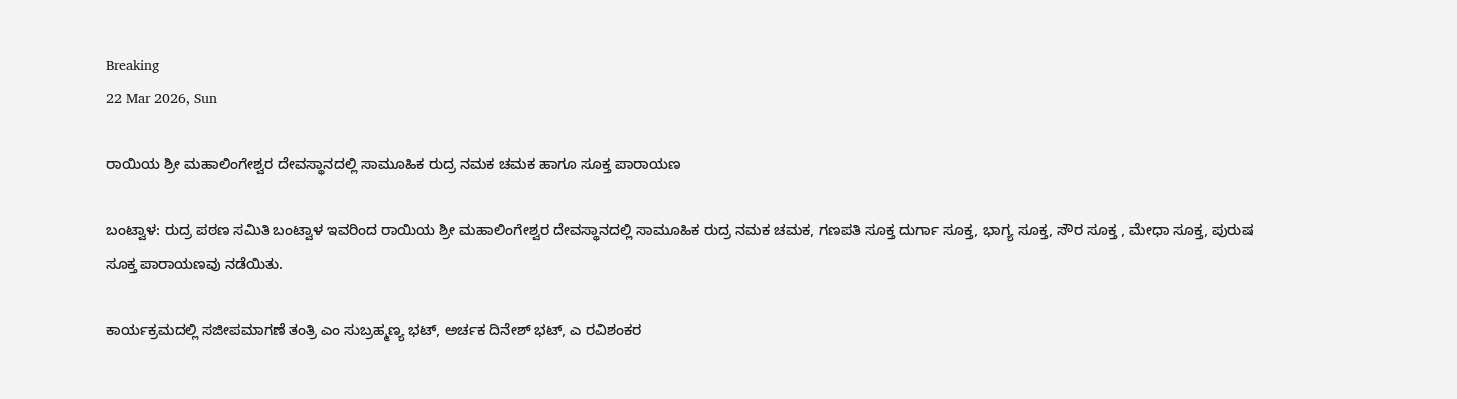Breaking
22 Mar 2026, Sun

ರಾಯಿಯ ಶ್ರೀ ಮಹಾಲಿಂಗೇಶ್ವರ ದೇವಸ್ಥಾನದಲ್ಲಿ ಸಾಮೂಹಿಕ ರುದ್ರ ನಮಕ ಚಮಕ ಹಾಗೂ ಸೂಕ್ತ ಪಾರಾಯಣ

ಬಂಟ್ವಾಳ: ರುದ್ರ ಪಠಣ ಸಮಿತಿ ಬಂಟ್ವಾಳ ಇವರಿಂದ ರಾಯಿಯ ಶ್ರೀ ಮಹಾಲಿಂಗೇಶ್ವರ ದೇವಸ್ಥಾನದಲ್ಲಿ ಸಾಮೂಹಿಕ ರುದ್ರ ನಮಕ ಚಮಕ, ಗಣಪತಿ ಸೂಕ್ತ ದುರ್ಗಾ ಸೂಕ್ತ, ಭಾಗ್ಯ ಸೂಕ್ತ, ಸೌರ ಸೂಕ್ತ , ಮೇಧಾ ಸೂಕ್ತ, ಪುರುಷ ಸೂಕ್ತ ಪಾರಾಯಣವು ನಡೆಯಿತು.

ಕಾರ್ಯಕ್ರಮದಲ್ಲಿ ಸಜೀಪಮಾಗಣೆ ತಂತ್ರಿ ಎಂ ಸುಬ್ರಹ್ಮಣ್ಯ ಭಟ್, ಅರ್ಚಕ ದಿನೇಶ್ ಭಟ್, ಎ ರವಿಶಂಕರ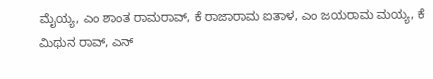ಮೈಯ್ಯ, ಎಂ ಶಾಂತ ರಾಮರಾವ್, ಕೆ ರಾಜಾರಾಮ ಐತಾಳ, ಎಂ ಜಯರಾಮ ಮಯ್ಯ, ಕೆ ಮಿಥುನ ರಾವ್, ಎನ್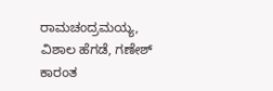ರಾಮಚಂದ್ರಮಯ್ಯ, ವಿಶಾಲ ಹೆಗಡೆ, ಗಣೇಶ್ ಕಾರಂತ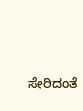ಸೇರಿದಂತೆ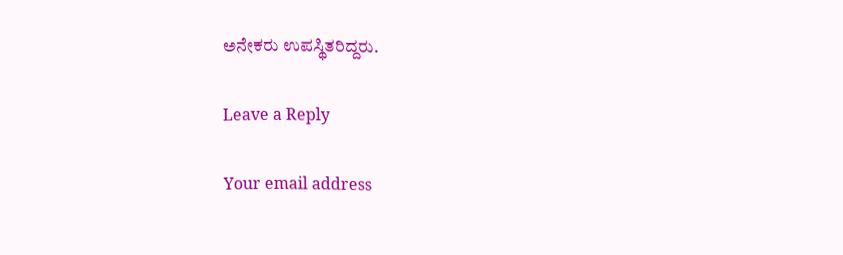ಅನೇಕರು ಉಪಸ್ಥಿತರಿದ್ದರು.

Leave a Reply

Your email address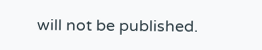will not be published.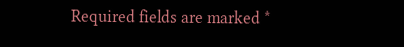Required fields are marked *